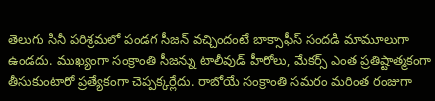తెలుగు సినీ పరిశ్రమలో పండగ సీజన్ వచ్చిందంటే బాక్సాఫీస్ సందడి మామూలుగా ఉండదు. ముఖ్యంగా సంక్రాంతి సీజన్ను టాలీవుడ్ హీరోలు, మేకర్స్ ఎంత ప్రతిష్టాత్మకంగా తీసుకుంటారో ప్రత్యేకంగా చెప్పక్కర్లేదు. రాబోయే సంక్రాంతి సమరం మరింత రంజుగా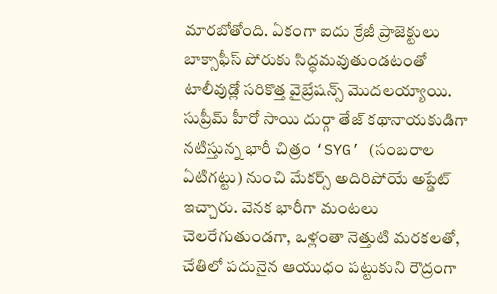మారబోతోంది. ఏకంగా ఐదు క్రేజీ ప్రాజెక్టులు బాక్సాఫీస్ పోరుకు సిద్ధమవుతుండటంతో టాలీవుడ్లో సరికొత్త వైబ్రేషన్స్ మొదలయ్యాయి. సుప్రీమ్ హీరో సాయి దుర్గా తేజ్ కథానాయకుడిగా నటిస్తున్న భారీ చిత్రం ‘SYG’ (సంబరాల ఏటిగట్టు) నుంచి మేకర్స్ అదిరిపోయే అప్డేట్ ఇచ్చారు. వెనక భారీగా మంటలు చెలరేగుతుండగా, ఒళ్లంతా నెత్తుటి మరకలతో, చేతిలో పదునైన ఆయుధం పట్టుకుని రౌద్రంగా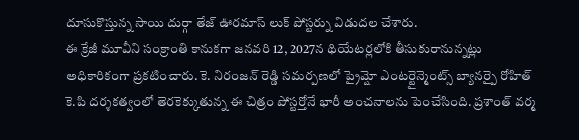దూసుకొస్తున్న సాయి దుర్గా తేజ్ ఊరమాస్ లుక్ పోస్టర్ను విడుదల చేశారు.
ఈ క్రేజీ మూవీని సంక్రాంతి కానుకగా జనవరి 12, 2027న థియేటర్లలోకి తీసుకురానున్నట్లు అధికారికంగా ప్రకటించారు. కె. నిరంజన్ రెడ్డి సమర్పణలో ప్రైమ్షో ఎంటర్టైన్మెంట్స్ బ్యానర్పై రోహిత్ కె.పి దర్శకత్వంలో తెరకెక్కుతున్న ఈ చిత్రం పోస్టర్తోనే భారీ అంచనాలను పెంచేసింది. ప్రశాంత్ వర్మ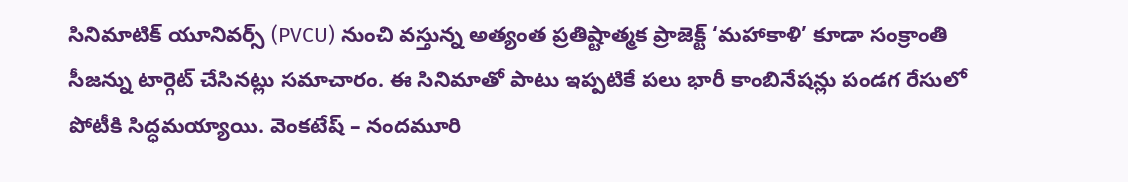సినిమాటిక్ యూనివర్స్ (PVCU) నుంచి వస్తున్న అత్యంత ప్రతిష్టాత్మక ప్రాజెక్ట్ ‘మహాకాళి’ కూడా సంక్రాంతి సీజన్ను టార్గెట్ చేసినట్లు సమాచారం. ఈ సినిమాతో పాటు ఇప్పటికే పలు భారీ కాంబినేషన్లు పండగ రేసులో పోటీకి సిద్ధమయ్యాయి. వెంకటేష్ – నందమూరి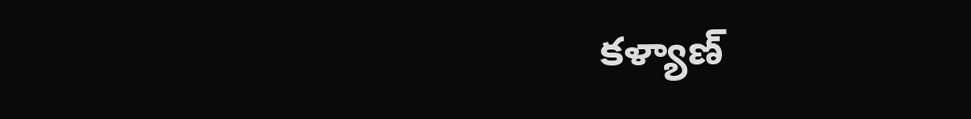కళ్యాణ్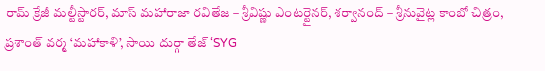రామ్ క్రేజీ మల్టీస్టారర్, మాస్ మహారాజా రవితేజ – శ్రీవిష్ణు ఎంటర్టైనర్, శర్వానంద్ – శ్రీనువైట్ల కాంబో చిత్రం, ప్రశాంత్ వర్మ ‘మహాకాళి’, సాయి దుర్గా తేజ్ ‘SYG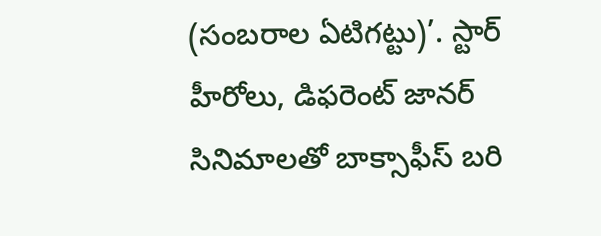(సంబరాల ఏటిగట్టు)’. స్టార్ హీరోలు, డిఫరెంట్ జానర్ సినిమాలతో బాక్సాఫీస్ బరి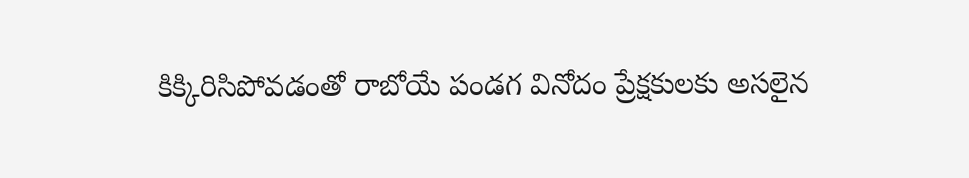కిక్కిరిసిపోవడంతో రాబోయే పండగ వినోదం ప్రేక్షకులకు అసలైన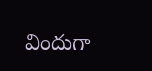విందుగా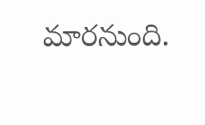మారనుంది.